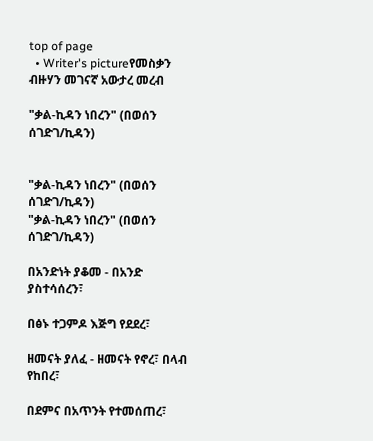top of page
  • Writer's pictureየመስቃን ብዙሃን መገናኛ አውታረ መረብ

"ቃል-ኪዳን ነበረን" (በወሰን ሰገድገ/ኪዳን)


"ቃል-ኪዳን ነበረን" (በወሰን ሰገድገ/ኪዳን)
"ቃል-ኪዳን ነበረን" (በወሰን ሰገድገ/ኪዳን)

በአንድነት ያቆመ - በአንድ ያስተሳሰረን፣

በፅኑ ተጋምዶ እጅግ የደደረ፣

ዘመናት ያለፈ - ዘመናት የኖረ፣ በላብ የከበረ፣

በደምና በአጥንት የተመሰጠረ፣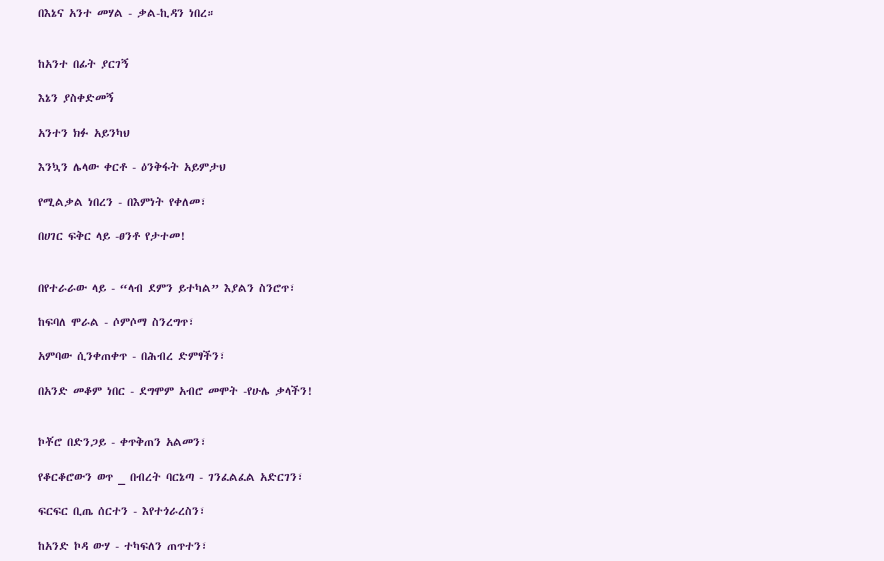በእኔና አንተ መሃል - ቃል-ኪዳን ነበረ።


ከአንተ በፊት ያርገኝ

እኔን ያስቀድመኝ

አንተን ክፉ አይንካህ

እንኳን ሌላው ቀርቶ - ዕንቅፋት አይምታህ

የሚልቃል ነበረን - በእምነት የቀለመ፣

በሀገር ፍቅር ላይ -ፀንቶ የታተመ!


በየተራራው ላይ - “ላብ ደምን ይተካል” እያልን ስንሮጥ፣

ከፍባለ ሞራል - ሶምሶማ ስንረግጥ፣

አምባው ሲንቀጠቀጥ - በሕብረ ድምፃችን፣

በአንድ መቆም ነበር - ደግሞም አብሮ መሞት -የሁሌ ቃላችን!


ኮቾሮ በድንጋይ - ቀጥቅጠን አልመን፣

የቆርቆሮውን ወጥ _ በብረት ባርኔጣ - ገንፈልፈል አድርገን፣

ፍርፍር ቢጤ ሰርተን - እየተጎራረስን፣

ከአንድ ኮዳ ውሃ - ተካፍለን ጠጥተን፣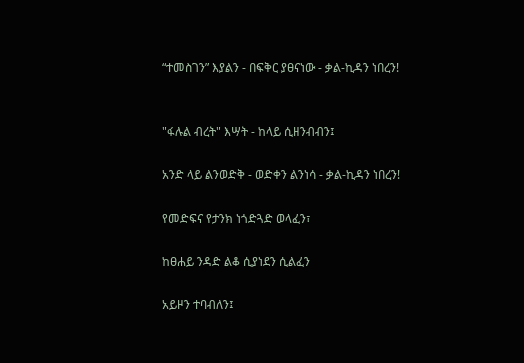“ተመስገን” እያልን - በፍቅር ያፀናነው - ቃል-ኪዳን ነበረን!


"ፋሉል ብረት" እሣት - ከላይ ሲዘንብብን፤

አንድ ላይ ልንወድቅ - ወድቀን ልንነሳ - ቃል-ኪዳን ነበረን!

የመድፍና የታንክ ነጎድጓድ ወላፈን፣

ከፀሐይ ንዳድ ልቆ ሲያነደን ሲልፈን

አይዞን ተባብለን፤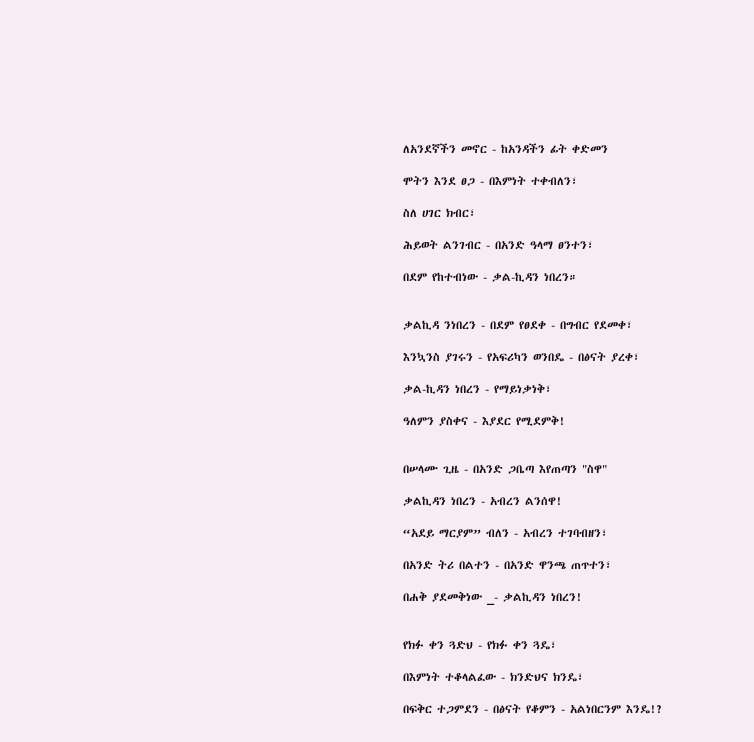ለአንደኛችን መኖር - ከአንዳችን ፊት ቀድመን

ሞትን እንደ ፀጋ - በእምነት ተቀብለን፣

ስለ ሀገር ክብር፣

ሕይወት ልንገብር - በአንድ ዓላማ ፀንተን፣

በደም የከተብነው - ቃል-ኪዳን ነበረን።


ቃልኪዳ ንነበረን - በደም የፀደቀ - በግብር የደመቀ፣

እንኳንስ ያገሩን - የአፍሪካን ወንበዴ - በፅናት ያረቀ፣

ቃል-ኪዳን ነበረን - የማይነቃነቅ፣

ዓለምን ያስቀና - እያደር የሚደምቅ!


በሠላሙ ጊዜ - በአንድ ጋቤጣ እየጠጣን "ስዋ"

ቃልኪዳን ነበረን - አብረን ልንሰዋ!

“አደይ ማርያም” ብለን - አብረን ተገባብዘን፣

በአንድ ትሪ በልተን - በአንድ ዋንጫ ጠጥተን፣

በሐቅ ያደመቅነው _- ቃልኪዳን ነበረን!


የክፉ ቀን ጓድህ - የክፉ ቀን ጓዴ፣

በእምነት ተቆላልፈው - ክንድህና ክንዴ፣

በፍቅር ተጋምደን - በፅናት የቆምን - አልነበርንም እንዴ!?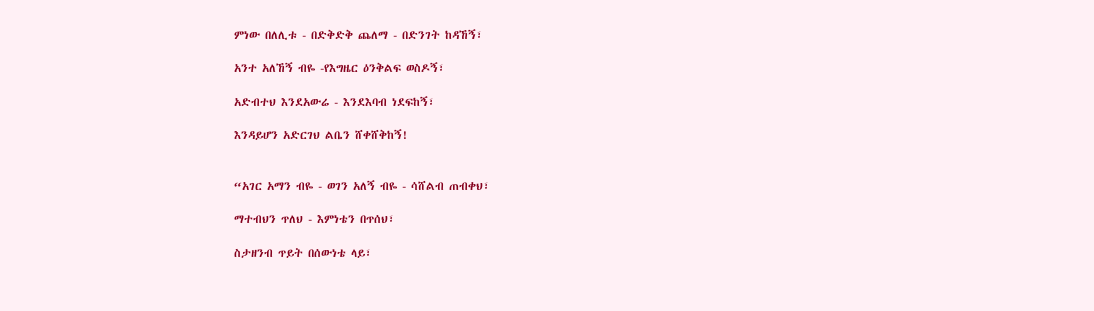ምነው በለሊቱ - በድቅድቅ ጨለማ - በድንገት ከዳኸኝ፣

አንተ አለኸኝ ብዬ -የእግዜር ዕንቅልፍ ወስዶኝ፣

አድብተህ እንደአውሬ - እንደእባብ ነደፍከኝ፣

እንዳይሆን አድርገህ ልቤን ሸቀሸቅከኝ!


“አገር አማን ብዬ - ወገን አለኝ ብዬ - ሳሸልብ ጠብቀህ፣

ማተብህን ጥለህ - እምነቴን በጥሰህ፣

ስታዘንብ ጥይት በሰውነቴ ላይ፣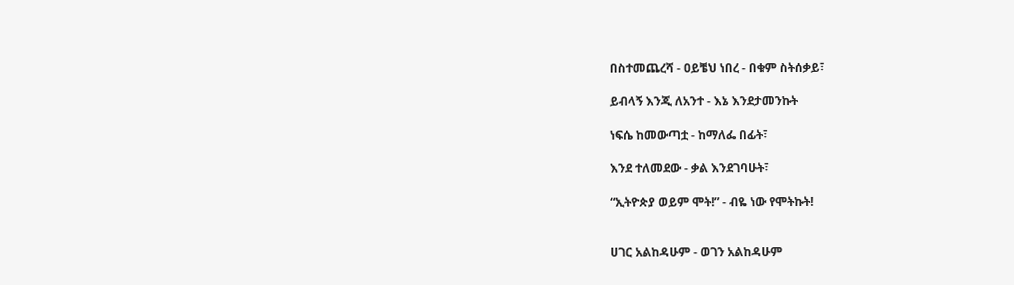በስተመጨረሻ - ዐይቼህ ነበረ - በቁም ስትሰቃይ፣

ይብላኝ እንጂ ለአንተ - እኔ እንደታመንኩት

ነፍሴ ከመውጣቷ - ከማለፌ በፊት፣

እንደ ተለመደው - ቃል እንደገባሁት፣

“ኢትዮጵያ ወይም ሞት!” - ብዬ ነው የሞትኩት!


ሀገር አልከዳሁም - ወገን አልከዳሁም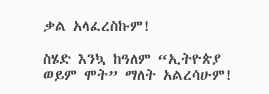ቃል አላፈረስኩም!

ስሄድ እንኳ ከዓለም “ኢትዮጵያ ወይም ሞት” ማለት አልረሳሁም!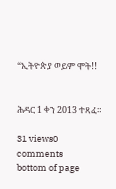“ኢትዮጵያ ወይም ሞት!!


ሕዳር 1 ቀን 2013 ተጻፈ።

31 views0 comments
bottom of page